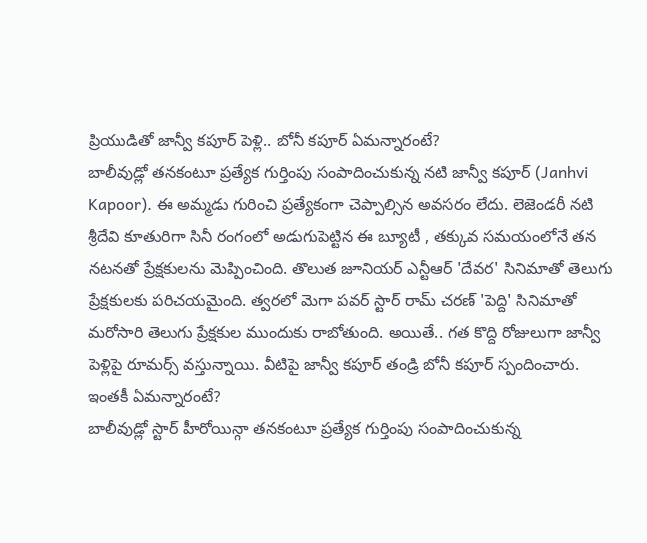ప్రియుడితో జాన్వీ కపూర్ పెళ్లి.. బోనీ కపూర్ ఏమన్నారంటే?
బాలీవుడ్లో తనకంటూ ప్రత్యేక గుర్తింపు సంపాదించుకున్న నటి జాన్వీ కపూర్ (Janhvi Kapoor). ఈ అమ్మడు గురించి ప్రత్యేకంగా చెప్పాల్సిన అవసరం లేదు. లెజెండరీ నటి శ్రీదేవి కూతురిగా సినీ రంగంలో అడుగుపెట్టిన ఈ బ్యూటీ , తక్కువ సమయంలోనే తన నటనతో ప్రేక్షకులను మెప్పించింది. తొలుత జూనియర్ ఎన్టీఆర్ 'దేవర' సినిమాతో తెలుగు ప్రేక్షకులకు పరిచయమైంది. త్వరలో మెగా పవర్ స్టార్ రామ్ చరణ్ 'పెద్ది' సినిమాతో మరోసారి తెలుగు ప్రేక్షకుల ముందుకు రాబోతుంది. అయితే.. గత కొద్ది రోజులుగా జాన్వీ పెళ్లిపై రూమర్స్ వస్తున్నాయి. వీటిపై జాన్వీ కపూర్ తండ్రి బోనీ కపూర్ స్పందించారు. ఇంతకీ ఏమన్నారంటే?
బాలీవుడ్లో స్టార్ హీరోయిన్గా తనకంటూ ప్రత్యేక గుర్తింపు సంపాదించుకున్న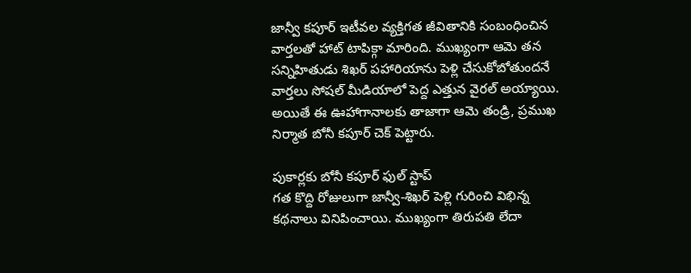జాన్వీ కపూర్ ఇటీవల వ్యక్తిగత జీవితానికి సంబంధించిన వార్తలతో హాట్ టాపిక్గా మారింది. ముఖ్యంగా ఆమె తన సన్నిహితుడు శిఖర్ పహారియాను పెళ్లి చేసుకోబోతుందనే వార్తలు సోషల్ మీడియాలో పెద్ద ఎత్తున వైరల్ అయ్యాయి. అయితే ఈ ఊహాగానాలకు తాజాగా ఆమె తండ్రి, ప్రముఖ నిర్మాత బోనీ కపూర్ చెక్ పెట్టారు.

పుకార్లకు బోనీ కపూర్ ఫుల్ స్టాప్
గత కొద్ది రోజులుగా జాన్వీ-శిఖర్ పెళ్లి గురించి విభిన్న కథనాలు వినిపించాయి. ముఖ్యంగా తిరుపతి లేదా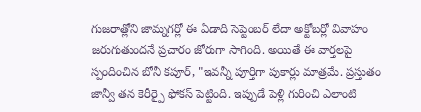గుజరాత్లోని జామ్నగర్లో ఈ ఏడాది సెప్టెంబర్ లేదా అక్టోబర్లో వివాహం జరుగుతుందనే ప్రచారం జోరుగా సాగింది. అయితే ఈ వార్తలపై స్పందించిన బోనీ కపూర్, "ఇవన్నీ పూర్తిగా పుకార్లు మాత్రమే. ప్రస్తుతం జాన్వీ తన కెరీర్పై ఫోకస్ పెట్టింది. ఇప్పుడే పెళ్లి గురించి ఎలాంటి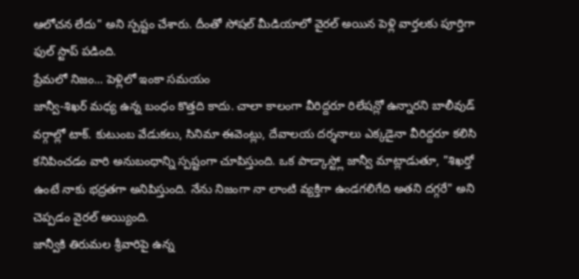ఆలోచన లేదు" అని స్పష్టం చేశారు. దీంతో సోషల్ మీడియాలో వైరల్ అయిన పెళ్లి వార్తలకు పూర్తిగా ఫుల్ స్టాప్ పడింది.
ప్రేమలో నిజం... పెళ్లిలో ఇంకా సమయం
జాన్వీ-శిఖర్ మధ్య ఉన్న బంధం కొత్తది కాదు. చాలా కాలంగా వీరిద్దరూ రిలేషన్లో ఉన్నారని బాలీవుడ్ వర్గాల్లో టాక్. కుటుంబ వేడుకలు, సినిమా ఈవెంట్లు, దేవాలయ దర్శనాలు ఎక్కడైనా వీరిద్దరూ కలిసి కనిపించడం వారి అనుబంధాన్ని స్పష్టంగా చూపిస్తుంది. ఒక పాడ్కాస్ట్లో జాన్వీ మాట్లాడుతూ, "శిఖర్తో ఉంటే నాకు భద్రతగా అనిపిస్తుంది. నేను నిజంగా నా లాంటి వ్యక్తిగా ఉండగలిగేది అతని దగ్గరే" అని చెప్పడం వైరల్ అయ్యింది.
జాన్వీకి తిరుమల శ్రీవారిపై ఉన్న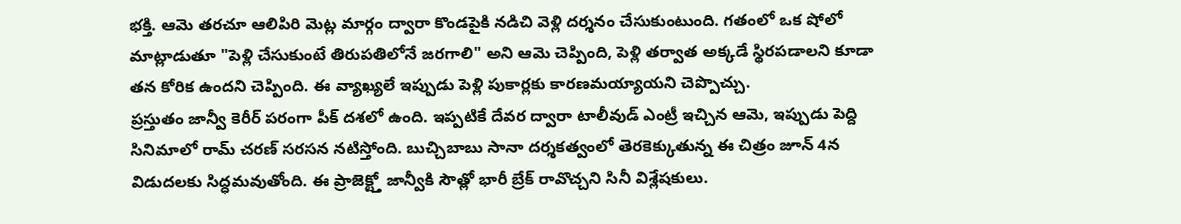భక్తి. ఆమె తరచూ ఆలిపిరి మెట్ల మార్గం ద్వారా కొండపైకి నడిచి వెళ్లి దర్శనం చేసుకుంటుంది. గతంలో ఒక షోలో మాట్లాడుతూ "పెళ్లి చేసుకుంటే తిరుపతిలోనే జరగాలి" అని ఆమె చెప్పింది, పెళ్లి తర్వాత అక్కడే స్థిరపడాలని కూడా తన కోరిక ఉందని చెప్పింది. ఈ వ్యాఖ్యలే ఇప్పుడు పెళ్లి పుకార్లకు కారణమయ్యాయని చెప్పొచ్చు.
ప్రస్తుతం జాన్వీ కెరీర్ పరంగా పీక్ దశలో ఉంది. ఇప్పటికే దేవర ద్వారా టాలీవుడ్ ఎంట్రీ ఇచ్చిన ఆమె, ఇప్పుడు పెద్ది సినిమాలో రామ్ చరణ్ సరసన నటిస్తోంది. బుచ్చిబాబు సానా దర్శకత్వంలో తెరకెక్కుతున్న ఈ చిత్రం జూన్ 4న విడుదలకు సిద్ధమవుతోంది. ఈ ప్రాజెక్ట్తో జాన్వీకి సౌత్లో భారీ బ్రేక్ రావొచ్చని సినీ విశ్లేషకులు.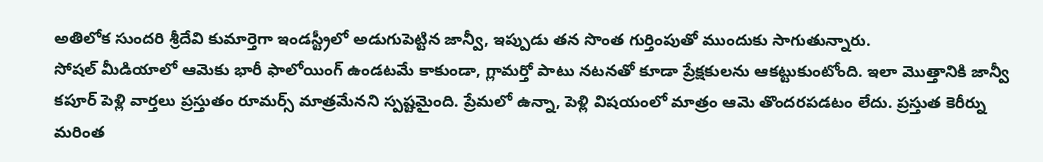అతిలోక సుందరి శ్రీదేవి కుమార్తెగా ఇండస్ట్రీలో అడుగుపెట్టిన జాన్వీ, ఇప్పుడు తన సొంత గుర్తింపుతో ముందుకు సాగుతున్నారు.
సోషల్ మీడియాలో ఆమెకు భారీ ఫాలోయింగ్ ఉండటమే కాకుండా, గ్లామర్తో పాటు నటనతో కూడా ప్రేక్షకులను ఆకట్టుకుంటోంది. ఇలా మొత్తానికి జాన్వీ కపూర్ పెళ్లి వార్తలు ప్రస్తుతం రూమర్స్ మాత్రమేనని స్పష్టమైంది. ప్రేమలో ఉన్నా, పెళ్లి విషయంలో మాత్రం ఆమె తొందరపడటం లేదు. ప్రస్తుత కెరీర్ను మరింత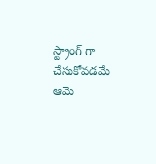స్ట్రాంగ్ గా చేసుకోవడమే ఆమె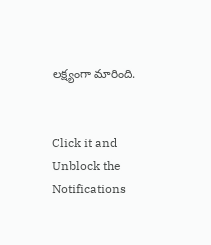లక్ష్యంగా మారింది.


Click it and Unblock the Notifications